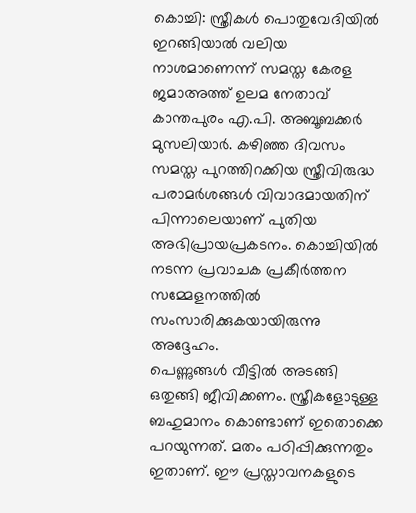കൊച്ചി: സ്ത്രീകൾ പൊതുവേദിയിൽ ഇറങ്ങിയാൽ വലിയ നാശമാണെന്ന് സമസ്ത കേരള ജമാഅത്ത് ഉലമ നേതാവ് കാന്തപുരം എ.പി. അബൂബക്കർ മുസലിയാർ. കഴിഞ്ഞ ദിവസം സമസ്ത പുറത്തിറക്കിയ സ്ത്രീവിരുദ്ധ പരാമർശങ്ങൾ വിവാദമായതിന് പിന്നാലെയാണ് പുതിയ അഭിപ്രായപ്രകടനം. കൊച്ചിയിൽ നടന്ന പ്രവാചക പ്രകീർത്തന സമ്മേളനത്തിൽ സംസാരിക്കുകയായിരുന്നു അദ്ദേഹം.
പെണ്ണുങ്ങൾ വീട്ടിൽ അടങ്ങി ഒതുങ്ങി ജീവിക്കണം. സ്ത്രീകളോടുള്ള ബഹുമാനം കൊണ്ടാണ് ഇതൊക്കെ പറയുന്നത്. മതം പഠിപ്പിക്കുന്നതും ഇതാണ്. ഈ പ്രസ്താവനകളുടെ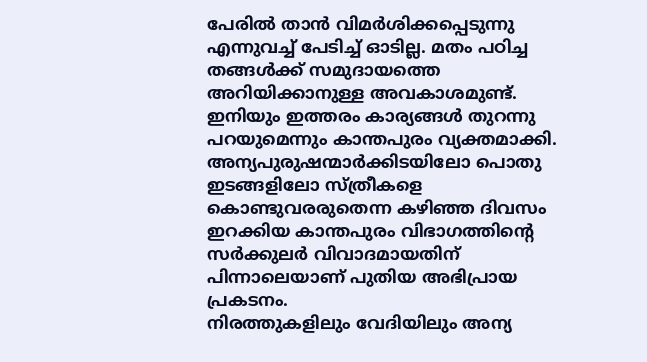പേരിൽ താൻ വിമർശിക്കപ്പെടുന്നു എന്നുവച്ച് പേടിച്ച് ഓടില്ല. മതം പഠിച്ച തങ്ങൾക്ക് സമുദായത്തെ അറിയിക്കാനുള്ള അവകാശമുണ്ട്. ഇനിയും ഇത്തരം കാര്യങ്ങൾ തുറന്നു പറയുമെന്നും കാന്തപുരം വ്യക്തമാക്കി.
അന്യപുരുഷന്മാർക്കിടയിലോ പൊതു ഇടങ്ങളിലോ സ്ത്രീകളെ കൊണ്ടുവരരുതെന്ന കഴിഞ്ഞ ദിവസം ഇറക്കിയ കാന്തപുരം വിഭാഗത്തിന്റെ സർക്കുലർ വിവാദമായതിന് പിന്നാലെയാണ് പുതിയ അഭിപ്രായ പ്രകടനം.
നിരത്തുകളിലും വേദിയിലും അന്യ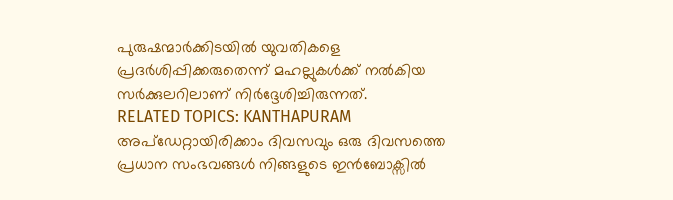പുരുഷന്മാർക്കിടയിൽ യുവതികളെ പ്രദർശിപ്പിക്കരുതെന്ന് മഹല്ലുകൾക്ക് നൽകിയ സർക്കുലറിലാണ് നിർദ്ദേശിച്ചിരുന്നത്.
RELATED TOPICS: KANTHAPURAM
അപ്ഡേറ്റായിരിക്കാം ദിവസവും ഒരു ദിവസത്തെ പ്രധാന സംഭവങ്ങൾ നിങ്ങളുടെ ഇൻബോക്സിൽ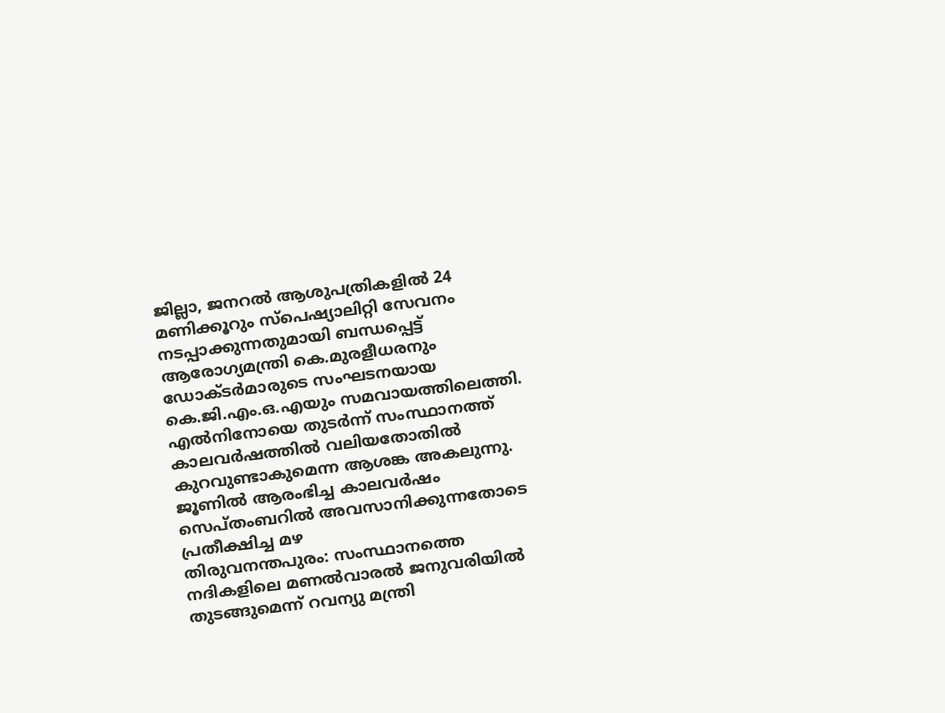ജില്ലാ, ജനറൽ ആശുപത്രികളിൽ 24 മണിക്കൂറും സ്പെഷ്യാലിറ്റി സേവനം നടപ്പാക്കുന്നതുമായി ബന്ധപ്പെട്ട് ആരോഗ്യമന്ത്രി കെ.മുരളീധരനും ഡോക്ടർമാരുടെ സംഘടനയായ കെ.ജി.എം.ഒ.എയും സമവായത്തിലെത്തി.
എൽനിനോയെ തുടർന്ന് സംസ്ഥാനത്ത് കാലവർഷത്തിൽ വലിയതോതിൽ കുറവുണ്ടാകുമെന്ന ആശങ്ക അകലുന്നു. ജൂണിൽ ആരംഭിച്ച കാലവർഷം സെപ്തംബറിൽ അവസാനിക്കുന്നതോടെ പ്രതീക്ഷിച്ച മഴ
തിരുവനന്തപുരം: സംസ്ഥാനത്തെ നദികളിലെ മണൽവാരൽ ജനുവരിയിൽ തുടങ്ങുമെന്ന് റവന്യു മന്ത്രി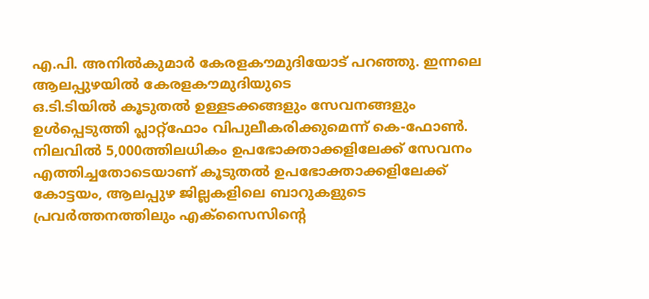എ.പി. അനിൽകുമാർ കേരളകൗമുദിയോട് പറഞ്ഞു. ഇന്നലെ ആലപ്പുഴയിൽ കേരളകൗമുദിയുടെ
ഒ.ടി.ടിയിൽ കൂടുതൽ ഉള്ളടക്കങ്ങളും സേവനങ്ങളും ഉൾപ്പെടുത്തി പ്ലാറ്റ്ഫോം വിപുലീകരിക്കുമെന്ന് കെ-ഫോൺ. നിലവിൽ 5,000ത്തിലധികം ഉപഭോക്താക്കളിലേക്ക് സേവനം എത്തിച്ചതോടെയാണ് കൂടുതൽ ഉപഭോക്താക്കളിലേക്ക്
കോട്ടയം, ആലപ്പുഴ ജില്ലകളിലെ ബാറുകളുടെ പ്രവർത്തനത്തിലും എക്സൈസിൻ്റെ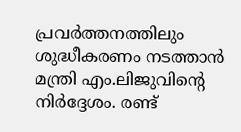പ്രവർത്തനത്തിലും ശുദ്ധീകരണം നടത്താൻ മന്ത്രി എം.ലിജുവിന്റെ നിർദ്ദേശം. രണ്ട്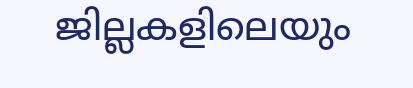ജില്ലകളിലെയും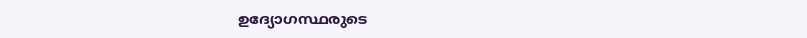ഉദ്യോഗസ്ഥരുടെ